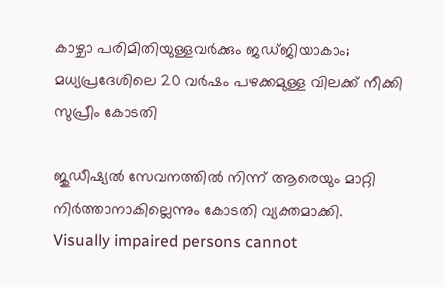കാഴ്ചാ പരിമിതിയുള്ളവർക്കും ജഡ്ജിയാകാം; മധ്യപ്രദേശിലെ 20 വർഷം പഴക്കമുള്ള വിലക്ക് നീക്കി സുപ്രീം കോടതി

ജുഡീഷ്യൽ സേവനത്തിൽ നിന്ന് ആരെയും മാറ്റി നിർത്താനാകില്ലെന്നും കോടതി വ്യക്തമാക്കി.
Visually impaired persons cannot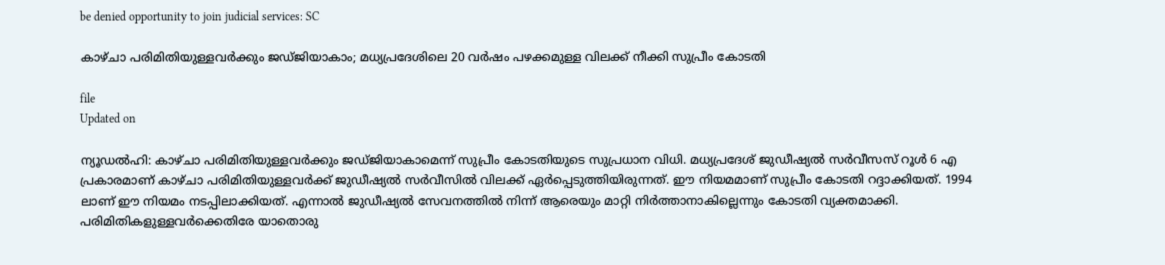be denied opportunity to join judicial services: SC

കാഴ്ചാ പരിമിതിയുള്ളവർക്കും ജഡ്ജിയാകാം; മധ്യപ്രദേശിലെ 20 വർഷം പഴക്കമുള്ള വിലക്ക് നീക്കി സുപ്രീം കോടതി

file
Updated on

ന്യൂഡൽഹി: കാഴ്ചാ പരിമിതിയുള്ളവർക്കും ജഡ്ജിയാകാമെന്ന് സുപ്രീം കോടതിയുടെ സുപ്രധാന വിധി. മധ്യപ്രദേശ് ജുഡീഷ്യൽ സർവീസസ് റൂൾ 6 എ പ്രകാരമാണ് കാഴ്ചാ പരിമിതിയുള്ളവർക്ക് ജുഡീഷ്യൽ സർവീസിൽ വിലക്ക് ഏർപ്പെടുത്തിയിരുന്നത്. ഈ നിയമമാണ് സുപ്രീം കോടതി റദ്ദാക്കിയത്. 1994 ലാണ് ഈ നിയമം നടപ്പിലാക്കിയത്. എന്നാൽ ജുഡീഷ്യൽ സേവനത്തിൽ നിന്ന് ആരെയും മാറ്റി നിർത്താനാകില്ലെന്നും കോടതി വ്യക്തമാക്കി. പരിമിതികളുള്ളവർക്കെതിരേ യാതൊരു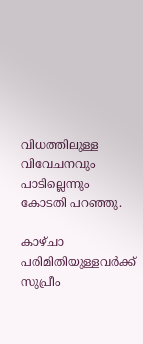വിധത്തിലുള്ള വിവേചനവും പാടില്ലെന്നും കോടതി പറഞ്ഞു.

കാഴ്ചാ പരിമിതിയുള്ളവർക്ക് സുപ്രീം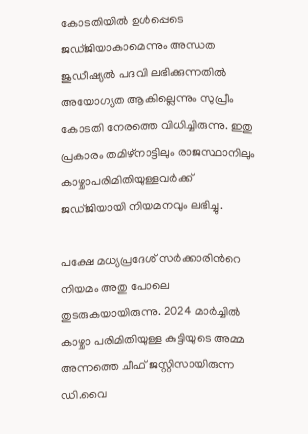കോടതിയിൽ ഉൾപ്പെടെ ജഡ്ജിയാകാമെന്നും അന്ധത ജുഡീഷ്യൽ പദവി ലഭിക്കുന്നതിൽ അയോഗ്യത ആകില്ലെന്നും സുപ്രീം കോടതി നേരത്തെ വിധിച്ചിരുന്നു. ഇതു പ്രകാരം തമിഴ്നാട്ടിലും രാജസ്ഥാനിലും കാഴ്ചാപരിമിതിയുള്ളവർക്ക് ജഡ്ജിയായി നിയമനവും ലഭിച്ചു.

പക്ഷേ മധ്യപ്രദേശ് സർക്കാരിന്‍റെ നിയമം അതു പോലെ തുടരുകയായിരുന്നു. 2024 മാർച്ചിൽ കാഴ്ചാ പരിമിതിയുള്ള കുട്ടിയുടെ അമ്മ അന്നത്തെ ചീഫ് ജസ്റ്റിസായിരുന്ന ഡി.വൈ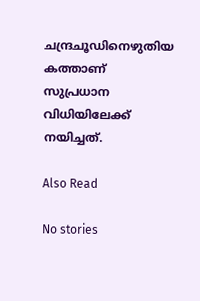ചന്ദ്രചൂഡിനെഴുതിയ കത്താണ് സുപ്രധാന വിധിയിലേക്ക് നയിച്ചത്.

Also Read

No stories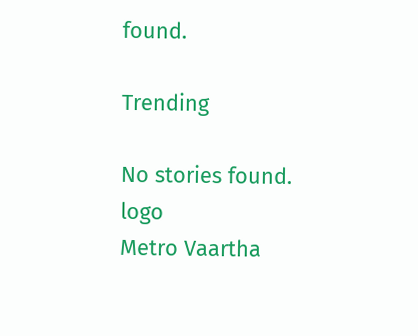found.

Trending

No stories found.
logo
Metro Vaartha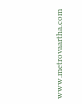www.metrovaartha.com